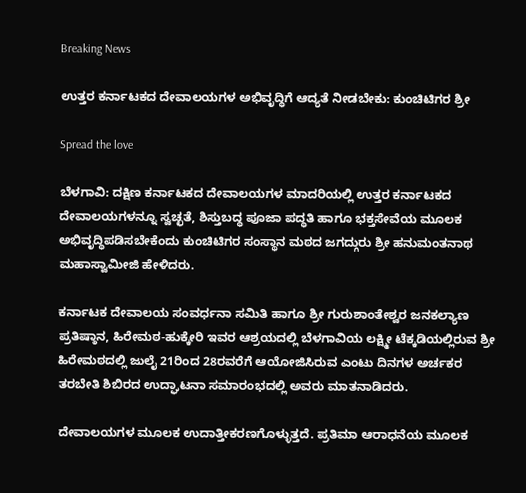Breaking News

ಉತ್ತರ ಕರ್ನಾಟಕದ ದೇವಾಲಯಗಳ ಅಭಿವೃದ್ಧಿಗೆ ಆದ್ಯತೆ ನೀಡಬೇಕು: ಕುಂಚಿಟಿಗರ ಶ್ರೀ

Spread the love

ಬೆಳಗಾವಿ: ದಕ್ಷಿಣ ಕರ್ನಾಟಕದ ದೇವಾಲಯಗಳ ಮಾದರಿಯಲ್ಲಿ ಉತ್ತರ ಕರ್ನಾಟಕದ ದೇವಾಲಯಗಳನ್ನೂ ಸ್ವಚ್ಛತೆ, ಶಿಸ್ತುಬದ್ಧ ಪೂಜಾ ಪದ್ಧತಿ ಹಾಗೂ ಭಕ್ತಸೇವೆಯ ಮೂಲಕ ಅಭಿವೃದ್ಧಿಪಡಿಸಬೇಕೆಂದು ಕುಂಚಿಟಿಗರ ಸಂಸ್ಥಾನ ಮಠದ ಜಗದ್ಗುರು ಶ್ರೀ ಹನುಮಂತನಾಥ ಮಹಾಸ್ವಾಮೀಜಿ ಹೇಳಿದರು.

ಕರ್ನಾಟಕ ದೇವಾಲಯ ಸಂವರ್ಧನಾ ಸಮಿತಿ ಹಾಗೂ ಶ್ರೀ ಗುರುಶಾಂತೇಶ್ವರ ಜನಕಲ್ಯಾಣ ಪ್ರತಿಷ್ಠಾನ, ಹಿರೇಮಠ-ಹುಕ್ಕೇರಿ ಇವರ ಆಶ್ರಯದಲ್ಲಿ ಬೆಳಗಾವಿಯ ಲಕ್ಷ್ಮೀ ಟೆಕ್ಕಡಿಯಲ್ಲಿರುವ ಶ್ರೀ ಹಿರೇಮಠದಲ್ಲಿ ಜುಲೈ 21ರಿಂದ 28ರವರೆಗೆ ಆಯೋಜಿಸಿರುವ ಎಂಟು ದಿನಗಳ ಅರ್ಚಕರ ತರಬೇತಿ ಶಿಬಿರದ ಉದ್ಘಾಟನಾ ಸಮಾರಂಭದಲ್ಲಿ ಅವರು ಮಾತನಾಡಿದರು.

ದೇವಾಲಯಗಳ ಮೂಲಕ ಉದಾತ್ತೀಕರಣಗೊಳ್ಳುತ್ತದೆ. ಪ್ರತಿಮಾ ಆರಾಧನೆಯ ಮೂಲಕ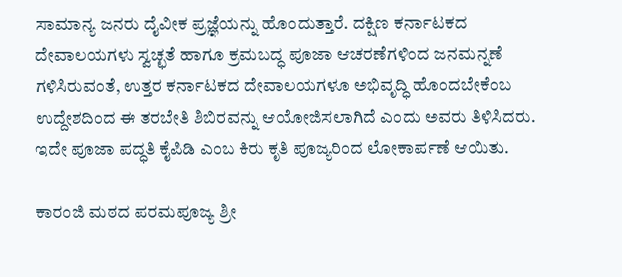ಸಾಮಾನ್ಯ ಜನರು ದೈವೀಕ ಪ್ರಜ್ಞೆಯನ್ನು ಹೊಂದುತ್ತಾರೆ. ದಕ್ಷಿಣ ಕರ್ನಾಟಕದ ದೇವಾಲಯಗಳು ಸ್ವಚ್ಛತೆ ಹಾಗೂ ಕ್ರಮಬದ್ಧ ಪೂಜಾ ಆಚರಣೆಗಳಿಂದ ಜನಮನ್ನಣೆ ಗಳಿಸಿರುವಂತೆ, ಉತ್ತರ ಕರ್ನಾಟಕದ ದೇವಾಲಯಗಳೂ ಅಭಿವೃದ್ಧಿ ಹೊಂದಬೇಕೆಂಬ ಉದ್ದೇಶದಿಂದ ಈ ತರಬೇತಿ ಶಿಬಿರವನ್ನು ಆಯೋಜಿಸಲಾಗಿದೆ ಎಂದು ಅವರು ತಿಳಿಸಿದರು. ಇದೇ ಪೂಜಾ ಪದ್ಧತಿ ಕೈಪಿಡಿ ಎಂಬ ಕಿರು ಕೃತಿ ಪೂಜ್ಯರಿಂದ ಲೋಕಾರ್ಪಣೆ ಆಯಿತು.

ಕಾರಂಜಿ ಮಠದ ಪರಮಪೂಜ್ಯ ಶ್ರೀ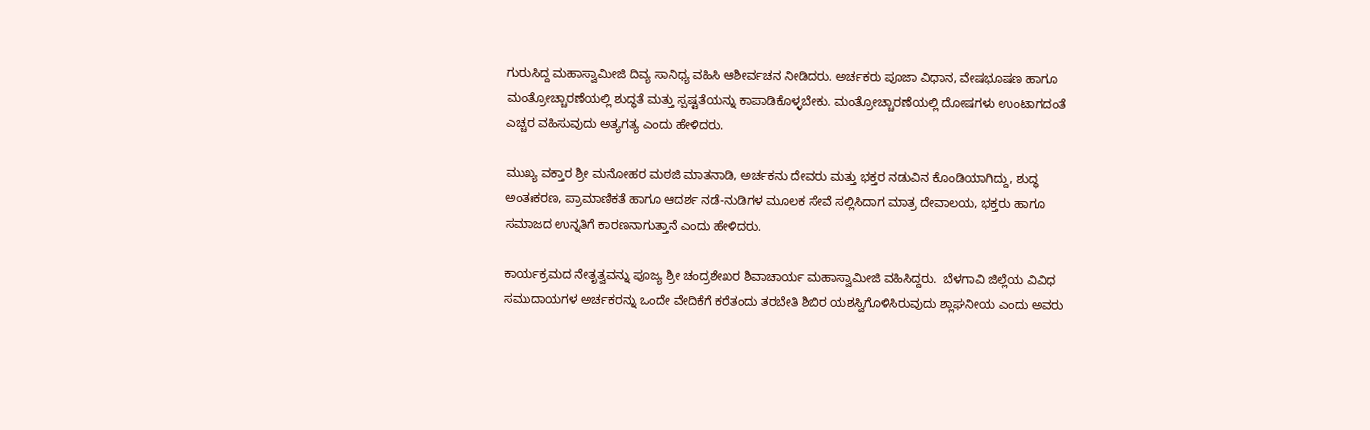ಗುರುಸಿದ್ದ ಮಹಾಸ್ವಾಮೀಜಿ ದಿವ್ಯ ಸಾನಿಧ್ಯ ವಹಿಸಿ ಆಶೀರ್ವಚನ ನೀಡಿದರು. ಅರ್ಚಕರು ಪೂಜಾ ವಿಧಾನ, ವೇಷಭೂಷಣ ಹಾಗೂ ಮಂತ್ರೋಚ್ಚಾರಣೆಯಲ್ಲಿ ಶುದ್ಧತೆ ಮತ್ತು ಸ್ಪಷ್ಟತೆಯನ್ನು ಕಾಪಾಡಿಕೊಳ್ಳಬೇಕು. ಮಂತ್ರೋಚ್ಚಾರಣೆಯಲ್ಲಿ ದೋಷಗಳು ಉಂಟಾಗದಂತೆ ಎಚ್ಚರ ವಹಿಸುವುದು ಅತ್ಯಗತ್ಯ ಎಂದು ಹೇಳಿದರು.

ಮುಖ್ಯ ವಕ್ತಾರ ಶ್ರೀ ಮನೋಹರ ಮಠಜಿ ಮಾತನಾಡಿ, ಅರ್ಚಕನು ದೇವರು ಮತ್ತು ಭಕ್ತರ ನಡುವಿನ ಕೊಂಡಿಯಾಗಿದ್ದು, ಶುದ್ಧ ಅಂತಃಕರಣ, ಪ್ರಾಮಾಣಿಕತೆ ಹಾಗೂ ಆದರ್ಶ ನಡೆ-ನುಡಿಗಳ ಮೂಲಕ ಸೇವೆ ಸಲ್ಲಿಸಿದಾಗ ಮಾತ್ರ ದೇವಾಲಯ, ಭಕ್ತರು ಹಾಗೂ ಸಮಾಜದ ಉನ್ನತಿಗೆ ಕಾರಣನಾಗುತ್ತಾನೆ ಎಂದು ಹೇಳಿದರು.

ಕಾರ್ಯಕ್ರಮದ ನೇತೃತ್ವವನ್ನು ಪೂಜ್ಯ ಶ್ರೀ ಚಂದ್ರಶೇಖರ ಶಿವಾಚಾರ್ಯ ಮಹಾಸ್ವಾಮೀಜಿ ವಹಿಸಿದ್ದರು.  ಬೆಳಗಾವಿ ಜಿಲ್ಲೆಯ ವಿವಿಧ ಸಮುದಾಯಗಳ ಅರ್ಚಕರನ್ನು ಒಂದೇ ವೇದಿಕೆಗೆ ಕರೆತಂದು ತರಬೇತಿ ಶಿಬಿರ ಯಶಸ್ವಿಗೊಳಿಸಿರುವುದು ಶ್ಲಾಘನೀಯ ಎಂದು ಅವರು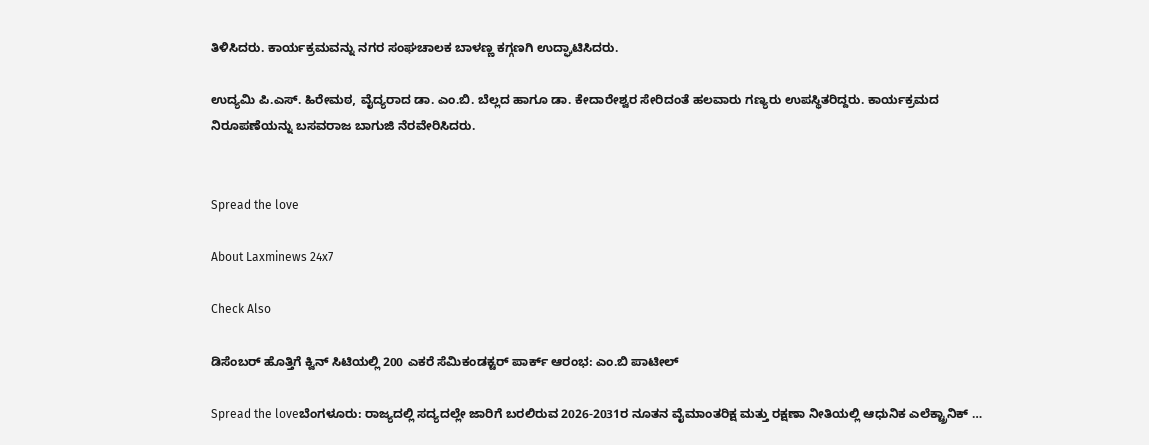ತಿಳಿಸಿದರು. ಕಾರ್ಯಕ್ರಮವನ್ನು ನಗರ ಸಂಘಚಾಲಕ ಬಾಳಣ್ಣ ಕಗ್ಗಣಗಿ ಉದ್ಘಾಟಿಸಿದರು.

ಉದ್ಯಮಿ ಪಿ.ಎಸ್. ಹಿರೇಮಠ, ವೈದ್ಯರಾದ ಡಾ. ಎಂ.ಬಿ. ಬೆಲ್ಲದ ಹಾಗೂ ಡಾ. ಕೇದಾರೇಶ್ವರ ಸೇರಿದಂತೆ ಹಲವಾರು ಗಣ್ಯರು ಉಪಸ್ಥಿತರಿದ್ದರು. ಕಾರ್ಯಕ್ರಮದ ನಿರೂಪಣೆಯನ್ನು ಬಸವರಾಜ ಬಾಗುಜಿ ನೆರವೇರಿಸಿದರು.


Spread the love

About Laxminews 24x7

Check Also

ಡಿಸೆಂಬರ್ ಹೊತ್ತಿಗೆ ಕ್ವಿನ್ ಸಿಟಿಯಲ್ಲಿ 200 ಎಕರೆ ಸೆಮಿಕಂಡಕ್ಟರ್ ಪಾರ್ಕ್ ಆರಂಭ: ಎಂ.ಬಿ ಪಾಟೀಲ್

Spread the loveಬೆಂಗಳೂರು: ರಾಜ್ಯದಲ್ಲಿ ಸದ್ಯದಲ್ಲೇ ಜಾರಿಗೆ ಬರಲಿರುವ 2026-2031ರ ನೂತನ ವೈಮಾಂತರಿಕ್ಷ ಮತ್ತು ರಕ್ಷಣಾ ನೀತಿಯಲ್ಲಿ ಆಧುನಿಕ ಎಲೆಕ್ಟ್ರಾನಿಕ್ …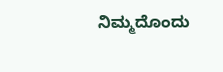ನಿಮ್ಮದೊಂದು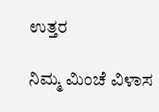ಉತ್ತರ

ನಿಮ್ಮ ಮಿಂಚೆ ವಿಳಾಸ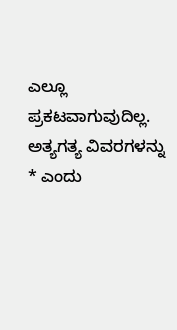ಎಲ್ಲೂ ಪ್ರಕಟವಾಗುವುದಿಲ್ಲ. ಅತ್ಯಗತ್ಯ ವಿವರಗಳನ್ನು * ಎಂದು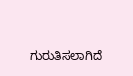ಗುರುತಿಸಲಾಗಿದೆ